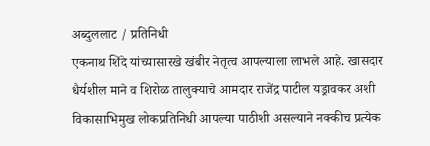अब्दुललाट / प्रतिनिधी
एकनाथ शिंदे यांच्यासारखे खंबीर नेतृत्व आपल्याला लाभले आहे. खासदार धैर्यशील माने व शिरोळ तालुक्याचे आमदार राजेंद्र पाटील यड्रावकर अशी विकासाभिमुख लोकप्रतिनिधी आपल्या पाठीशी असल्याने नक्कीच प्रत्येक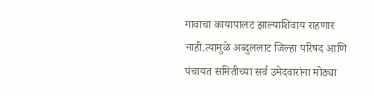गावाचा कायापालट झाल्याशिवाय राहणार नाही.त्यामुळे अब्दुललाट जिल्हा परिषद आणि पंचायत समितीच्या सर्व उमेदवारांना मोठ्या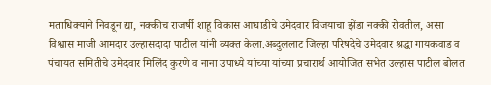मताधिक्याने निवडून द्या, नक्कीच राजर्षी शाहू विकास आघाडीचे उमेदवार विजयाचा झेंडा नक्की रोवतील, असा विश्वास माजी आमदार उल्हासदादा पाटील यांनी व्यक्त केला.अब्दुललाट जिल्हा परिषदेचे उमेदवार श्रद्धा गायकवाड व पंचायत समितीचे उमेदवार मिलिंद कुरणे व नाना उपाध्ये यांच्या यांच्या प्रचारार्थ आयोजित सभेत उल्हास पाटील बोलत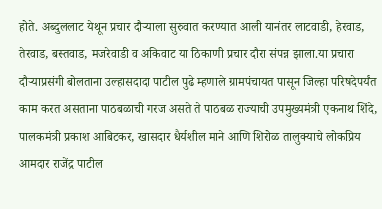होते. अब्दुललाट येथून प्रचार दौऱ्याला सुरुवात करण्यात आली यानंतर लाटवाडी, हेरवाड, तेरवाड, बस्तवाड, मजरेवाडी व अकिवाट या ठिकाणी प्रचार दौरा संपन्न झाला.या प्रचारा दौऱ्याप्रसंगी बोलताना उल्हासदादा पाटील पुढे म्हणाले ग्रामपंचायत पासून जिल्हा परिषदेपर्यंत काम करत असताना पाठबळाची गरज असते ते पाठबळ राज्याची उपमुख्यमंत्री एकनाथ शिंदे, पालकमंत्री प्रकाश आबिटकर, खासदार धैर्यशील माने आणि शिरोळ तालुक्याचे लोकप्रिय आमदार राजेंद्र पाटील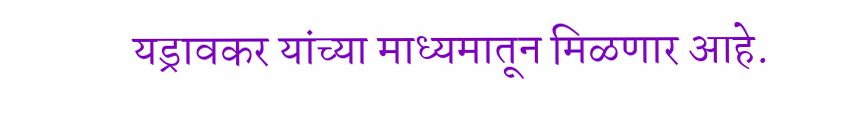यड्रावकर यांच्या माध्यमातून मिळणार आहे.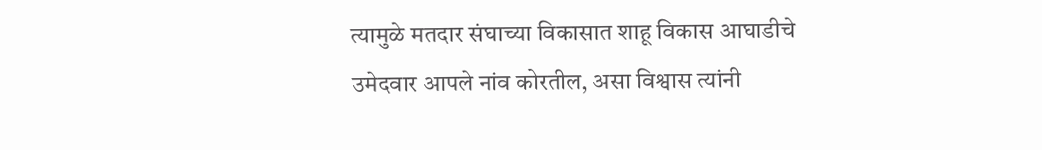त्यामुळे मतदार संघाच्या विकासात शाहू विकास आघाडीचे उमेदवार आपले नांव कोरतील, असा विश्वास त्यांनी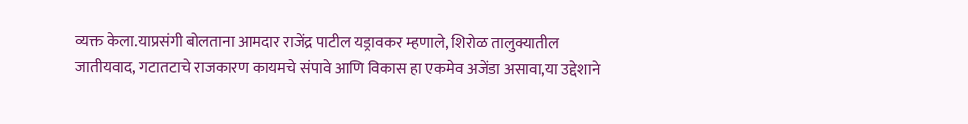व्यक्त केला.याप्रसंगी बोलताना आमदार राजेंद्र पाटील यड्रावकर म्हणाले, शिरोळ तालुक्यातील जातीयवाद, गटातटाचे राजकारण कायमचे संपावे आणि विकास हा एकमेव अजेंडा असावा,या उद्देशाने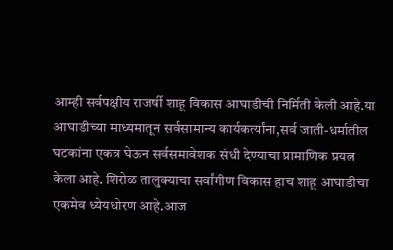आम्ही सर्वपक्षीय राजर्षी शाहू विकास आघाडीची निर्मिती केली आहे.या आघाडीच्या माध्यमातून सर्वसामान्य कार्यकर्त्यांना,सर्व जाती-धर्मातील घटकांना एकत्र घेऊन सर्वसमावेशक संधी देण्याचा प्रामाणिक प्रयत्न केला आहे. शिरोळ तालुक्याचा सर्वांगीण विकास हाच शाहू आघाडीचा एकमेव ध्येयधोरण आहे.आज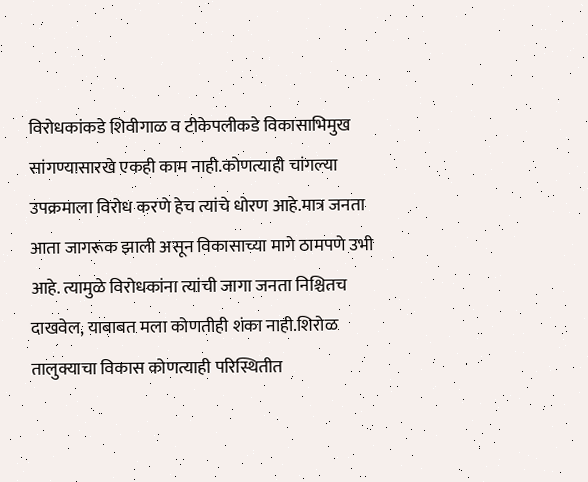विरोधकांकडे शिवीगाळ व टीकेपलीकडे विकासाभिमुख सांगण्यासारखे एकही काम नाही.कोणत्याही चांगल्या उपक्रमाला विरोध करणे हेच त्यांचे धोरण आहे.मात्र जनता आता जागरूक झाली असून विकासाच्या मागे ठामपणे उभी आहे. त्यामुळे विरोधकांना त्यांची जागा जनता निश्चितच दाखवेल, याबाबत मला कोणतीही शंका नाही.शिरोळ तालुक्याचा विकास कोणत्याही परिस्थितीत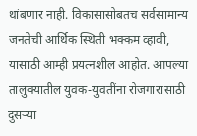थांबणार नाही. विकासासोबतच सर्वसामान्य जनतेची आर्थिक स्थिती भक्कम व्हावी, यासाठी आम्ही प्रयत्नशील आहोत. आपल्या तालुक्यातील युवक-युवतींना रोजगारासाठी दुसऱ्या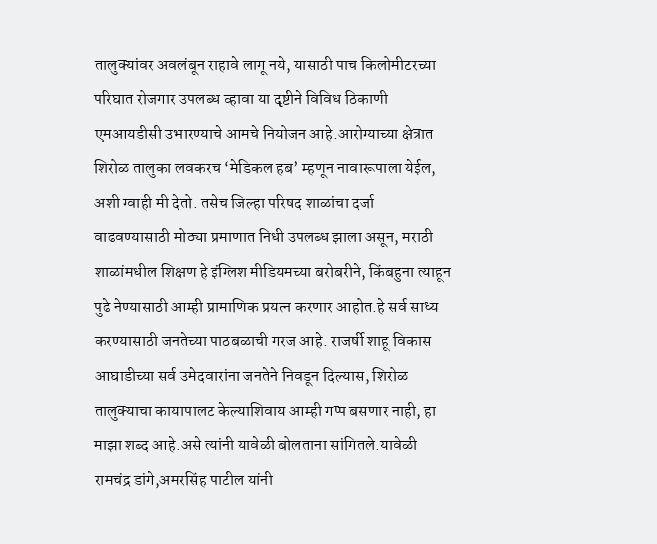तालुक्यांवर अवलंबून राहावे लागू नये, यासाठी पाच किलोमीटरच्या परिघात रोजगार उपलब्ध व्हावा या दृष्टीने विविध ठिकाणी एमआयडीसी उभारण्याचे आमचे नियोजन आहे.आरोग्याच्या क्षेत्रात शिरोळ तालुका लवकरच ‘मेडिकल हब’ म्हणून नावारूपाला येईल, अशी ग्वाही मी देतो. तसेच जिल्हा परिषद शाळांचा दर्जा वाढवण्यासाठी मोठ्या प्रमाणात निधी उपलब्ध झाला असून, मराठी शाळांमधील शिक्षण हे इंग्लिश मीडियमच्या बरोबरीने, किंबहुना त्याहून पुढे नेण्यासाठी आम्ही प्रामाणिक प्रयत्न करणार आहोत.हे सर्व साध्य करण्यासाठी जनतेच्या पाठबळाची गरज आहे. राजर्षी शाहू विकास आघाडीच्या सर्व उमेदवारांना जनतेने निवडून दिल्यास, शिरोळ तालुक्याचा कायापालट केल्याशिवाय आम्ही गप्प बसणार नाही, हा माझा शब्द आहे.असे त्यांनी यावेळी बोलताना सांगितले.यावेळी रामचंद्र डांगे,अमरसिंह पाटील यांनी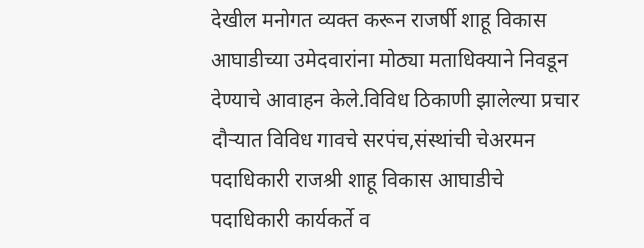देखील मनोगत व्यक्त करून राजर्षी शाहू विकास आघाडीच्या उमेदवारांना मोठ्या मताधिक्याने निवडून देण्याचे आवाहन केले.विविध ठिकाणी झालेल्या प्रचार दौऱ्यात विविध गावचे सरपंच,संस्थांची चेअरमन पदाधिकारी राजश्री शाहू विकास आघाडीचे पदाधिकारी कार्यकर्ते व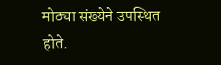मोठ्या संख्येने उपस्थित होते.